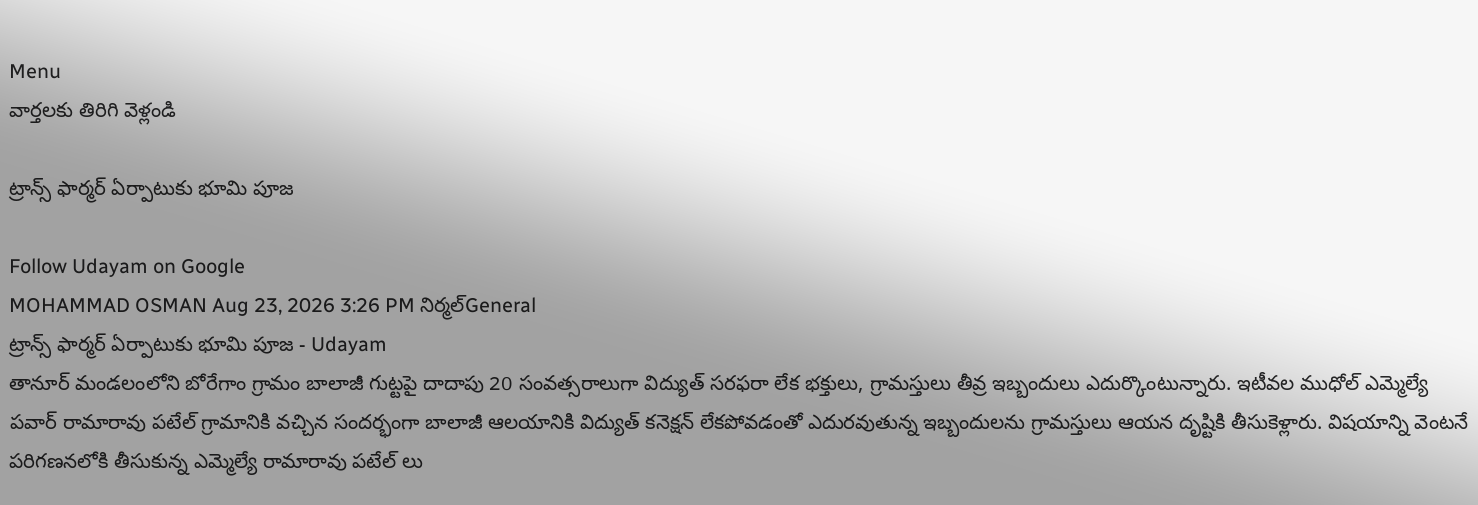Menu
వార్తలకు తిరిగి వెళ్లండి

ట్రాన్స్ ఫార్మర్ ఏర్పాటుకు భూమి పూజ

Follow Udayam on Google
MOHAMMAD OSMAN Aug 23, 2026 3:26 PM నిర్మల్General
ట్రాన్స్ ఫార్మర్ ఏర్పాటుకు భూమి పూజ - Udayam
తానూర్ మండలంలోని బోరేగాం గ్రామం బాలాజీ గుట్టపై దాదాపు 20 సంవత్సరాలుగా విద్యుత్ సరఫరా లేక భక్తులు, గ్రామస్తులు తీవ్ర ఇబ్బందులు ఎదుర్కొంటున్నారు. ఇటీవల ముధోల్ ఎమ్మెల్యే పవార్ రామారావు పటేల్ గ్రామానికి వచ్చిన సందర్భంగా బాలాజీ ఆలయానికి విద్యుత్ కనెక్షన్ లేకపోవడంతో ఎదురవుతున్న ఇబ్బందులను గ్రామస్తులు ఆయన దృష్టికి తీసుకెళ్లారు. విషయాన్ని వెంటనే పరిగణనలోకి తీసుకున్న ఎమ్మెల్యే రామారావు పటేల్ లు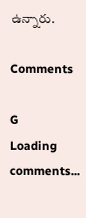ఉన్నారు.

Comments

G
Loading comments...